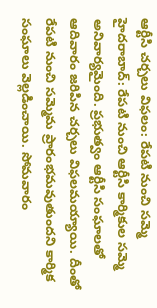ఆర్టీసి చర్చలు విఫలం: రేపటి నుంచి సమ్మె
హైదరాబాద్: రేపటి నుంచి ఆర్టీసి కార్మికుల సమ్మె అనివార్యమైంది. ప్రభుత్వం ఆర్టీసి సంఘాలతో ఆదివారం జరిపిన చర్చలు విఫలమయ్యాయి. దీంతో రేపటి నుంచి సమ్మెమ ప్రారంభమవుతుందని కార్మిక సంఘాలు వెల్లడించాయి. సోమవారం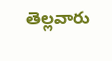తెల్లవారు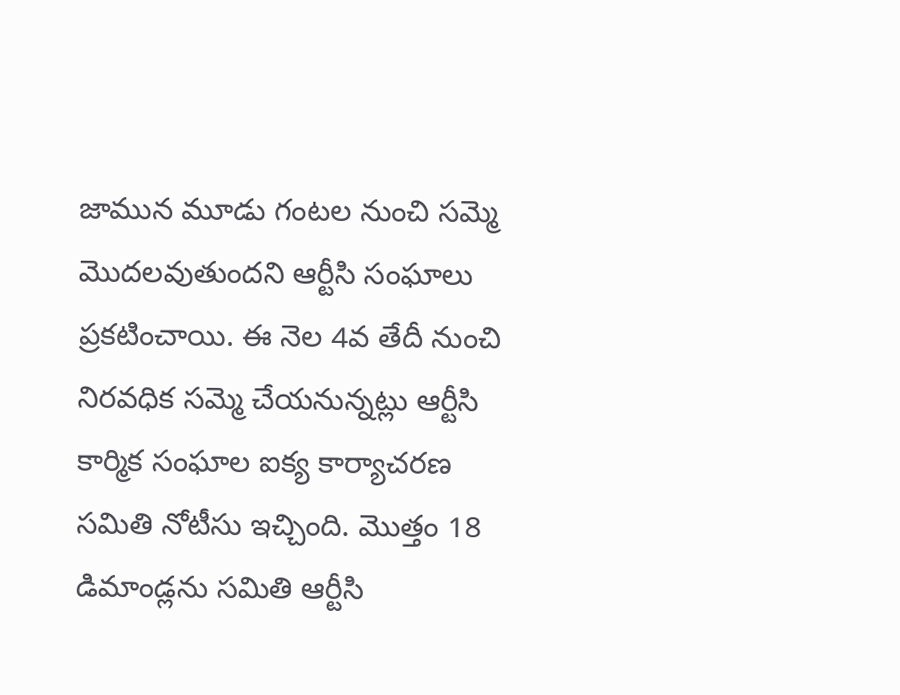జామున మూడు గంటల నుంచి సమ్మె మొదలవుతుందని ఆర్టీసి సంఘాలు ప్రకటించాయి. ఈ నెల 4వ తేదీ నుంచి నిరవధిక సమ్మె చేయనున్నట్లు ఆర్టీసి కార్మిక సంఘాల ఐక్య కార్యాచరణ సమితి నోటీసు ఇచ్చింది. మొత్తం 18 డిమాండ్లను సమితి ఆర్టీసి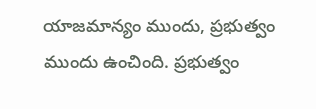యాజమాన్యం ముందు, ప్రభుత్వం ముందు ఉంచింది. ప్రభుత్వం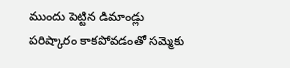ముందు పెట్టిన డిమాండ్లు పరిష్కారం కాకపోవడంతో సమ్మెకు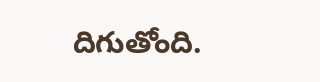దిగుతోంది.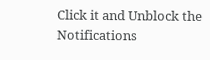Click it and Unblock the Notifications